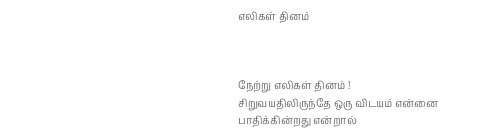எலிகள் தினம்



நேற்று எலிகள் தினம் ! சிறுவயதிலிருந்தே ஒரு விடயம் என்னை பாதிக்கின்றது என்றால்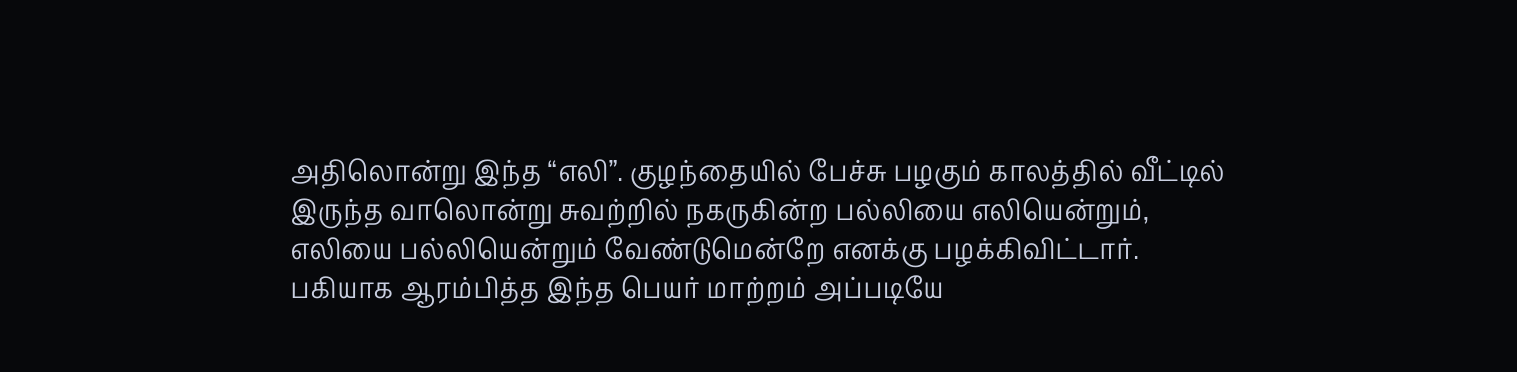அதிலொன்று இந்த “எலி”. குழந்தையில் பேச்சு பழகும் காலத்தில் வீட்டில் இருந்த வாலொன்று சுவற்றில் நகருகின்ற பல்லியை எலியென்றும், எலியை பல்லியென்றும் வேண்டுமென்றே எனக்கு பழக்கிவிட்டார். பகியாக ஆரம்பித்த இந்த பெயர் மாற்றம் அப்படியே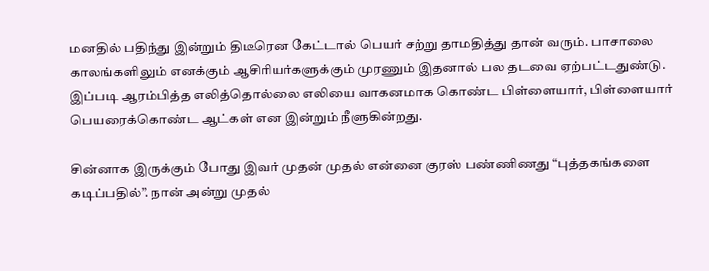மனதில் பதிந்து இன்றும் திடீரென கேட்டால் பெயர் சற்று தாமதித்து தான் வரும். பாசாலை காலங்களிலும் எனக்கும் ஆசிரியர்களுக்கும் முரணும் இதனால் பல தடவை ஏற்பட்டதுண்டு. இப்படி ஆரம்பித்த எலித்தொல்லை எலியை வாகனமாக கொண்ட பிள்ளையார், பிள்ளையார் பெயரைக்கொண்ட ஆட்கள் என இன்றும் நீளுகின்றது.

சின்னாக இருக்கும் போது இவர் முதன் முதல் என்னை குரஸ் பண்ணிணது “புத்தகங்களை கடிப்பதில்”. நான் அன்று முதல்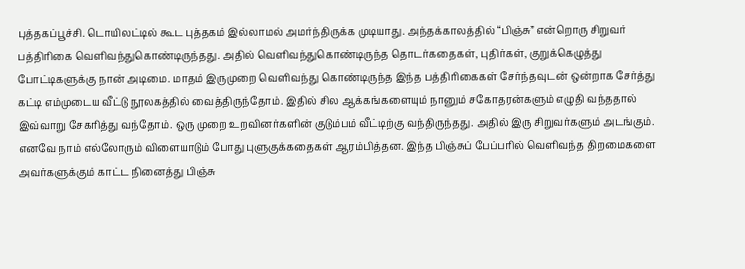புத்தகப்பூச்சி. டொயிலட்டில் கூட புத்தகம் இல்லாமல் அமர்ந்திருக்க முடியாது. அந்தக்காலத்தில் “பிஞ்சு” என்றொரு சிறுவர் பத்திரிகை வெளிவந்துகொண்டிருந்தது. அதில் வெளிவந்துகொண்டிருந்த தொடர்கதைகள், புதிர்கள், குறுக்கெழுத்து போட்டிகளுக்கு நான் அடிமை. மாதம் இருமுறை வெளிவந்து கொண்டிருந்த இந்த பத்திரிகைகள் சேர்ந்தவுடன் ஒன்றாக சேர்த்து கட்டி எம்முடைய வீட்டு நூலகத்தில் வைத்திருந்தோம். இதில் சில ஆக்கங்களையும் நானும் சகோதரன்களும் எழுதி வந்ததால் இவ்வாறு சேகரித்து வந்தோம். ஒரு முறை உறவினர்களின் குடும்பம் வீட்டிற்கு வந்திருந்தது. அதில் இரு சிறுவர்களும் அடங்கும். எனவே நாம் எல்லோரும் விளையாடும் போது புளுகுக்கதைகள் ஆரம்பித்தன. இந்த பிஞ்சுப் பேப்பரில் வெளிவந்த திறமைகளை அவர்களுக்கும் காட்ட நினைத்து பிஞ்சு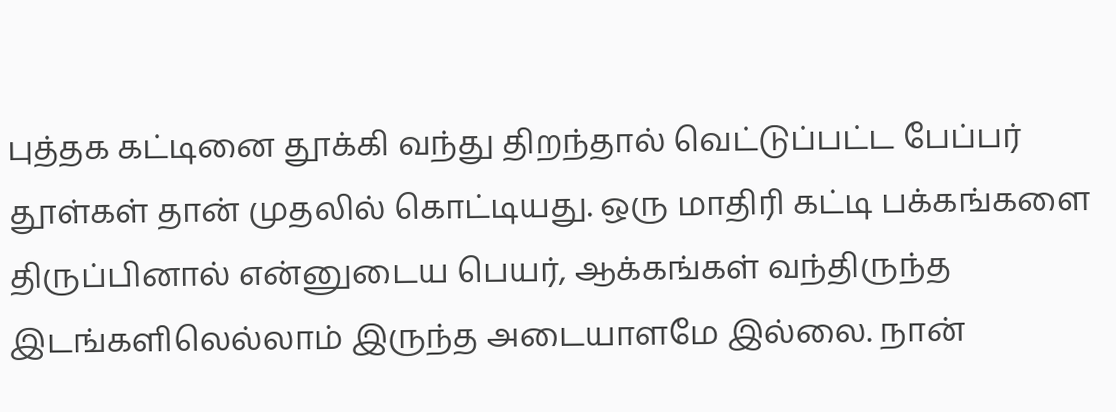புத்தக கட்டினை தூக்கி வந்து திறந்தால் வெட்டுப்பட்ட பேப்பர் தூள்கள் தான் முதலில் கொட்டியது. ஒரு மாதிரி கட்டி பக்கங்களை திருப்பினால் என்னுடைய பெயர், ஆக்கங்கள் வந்திருந்த இடங்களிலெல்லாம் இருந்த அடையாளமே இல்லை. நான்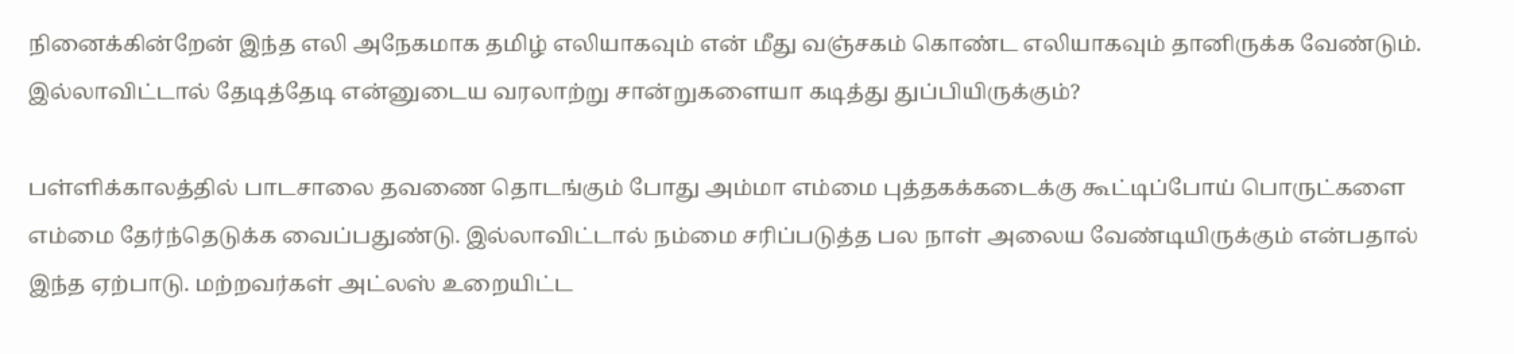நினைக்கின்றேன் இந்த எலி அநேகமாக தமிழ் எலியாகவும் என் மீது வஞ்சகம் கொண்ட எலியாகவும் தானிருக்க வேண்டும். இல்லாவிட்டால் தேடித்தேடி என்னுடைய வரலாற்று சான்றுகளையா கடித்து துப்பியிருக்கும்?

பள்ளிக்காலத்தில் பாடசாலை தவணை தொடங்கும் போது அம்மா எம்மை புத்தகக்கடைக்கு கூட்டிப்போய் பொருட்களை எம்மை தேர்ந்தெடுக்க வைப்பதுண்டு. இல்லாவிட்டால் நம்மை சரிப்படுத்த பல நாள் அலைய வேண்டியிருக்கும் என்பதால் இந்த ஏற்பாடு. மற்றவர்கள் அட்லஸ் உறையிட்ட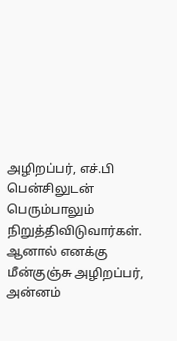அழிறப்பர், எச்.பி பென்சிலுடன் பெரும்பாலும் நிறுத்திவிடுவார்கள். ஆனால் எனக்கு மீன்குஞ்சு அழிறப்பர், அன்னம்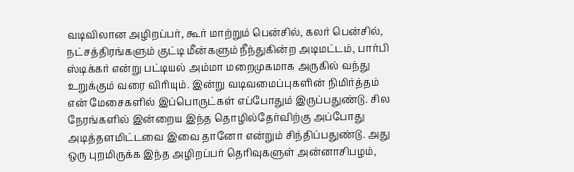வடிவிலான அழிறப்பர், கூர் மாற்றும் பென்சில், கலர் பென்சில், நட்சத்திரங்களும் குட்டி மீன்களும் நீந்துகின்ற அடிமட்டம், பார்பி ஸ்டிக்கர் என்று பட்டியல் அம்மா மறைமுகமாக அருகில் வந்து உறுக்கும் வரை விரியும். இன்று வடிவமைப்புகளின் நிமிர்த்தம் என் மேசைகளில் இப்பொருட்கள் எப்போதும் இருப்பதுண்டு. சில நேரங்களில் இன்றைய இந்த தொழில்தேர்விற்கு அப்போது அடித்தளமிட்டவை இவை தானோ என்றும் சிந்திப்பதுண்டு. அது ஒரு புறமிருக்க இந்த அழிறப்பர் தெரிவுகளுள் அன்னாசிபழம்,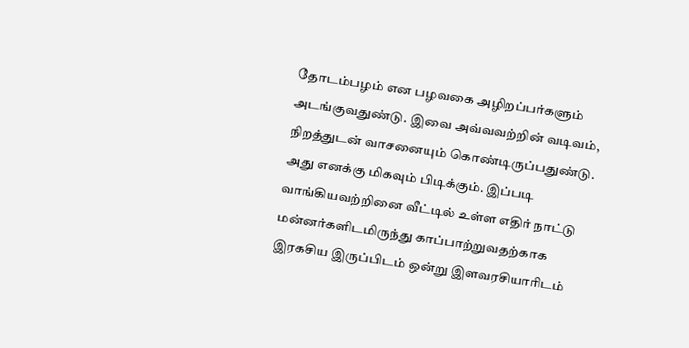தோடம்பழம் என பழவகை அழிறப்பர்களும் அடங்குவதுண்டு. இவை அவ்வவற்றின் வடிவம், நிறத்துடன் வாசனையும் கொண்டிருப்பதுண்டு. அது எனக்கு மிகவும் பிடிக்கும். இப்படி வாங்கியவற்றினை வீட்டில் உள்ள எதிர் நாட்டு மன்னர்களிடமிருந்து காப்பாற்றுவதற்காக இரகசிய இருப்பிடம் ஒன்று இளவரசியாரிடம்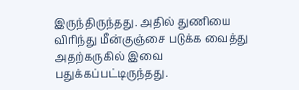இருந்திருந்தது. அதில் துணியை விரிந்து மீன்குஞ்சை படுக்க வைத்து அதற்கருகில் இவை பதுக்கப்பட்டிருந்தது.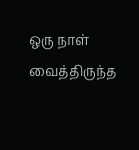ஒரு நாள் வைத்திருந்த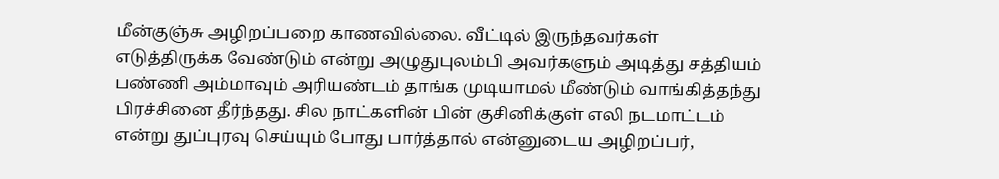மீன்குஞ்சு அழிறப்பறை காணவில்லை. வீட்டில் இருந்தவர்கள் எடுத்திருக்க வேண்டும் என்று அழுதுபுலம்பி அவர்களும் அடித்து சத்தியம் பண்ணி அம்மாவும் அரியண்டம் தாங்க முடியாமல் மீண்டும் வாங்கித்தந்து பிரச்சினை தீர்ந்தது. சில நாட்களின் பின் குசினிக்குள் எலி நடமாட்டம் என்று துப்புரவு செய்யும் போது பார்த்தால் என்னுடைய அழிறப்பர்,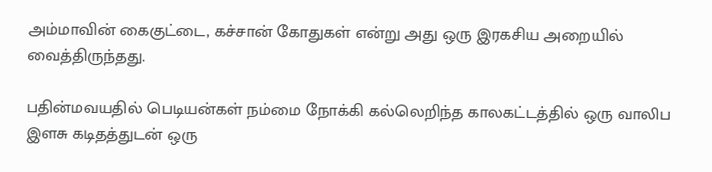அம்மாவின் கைகுட்டை, கச்சான் கோதுகள் என்று அது ஒரு இரகசிய அறையில் வைத்திருந்தது.

பதின்மவயதில் பெடியன்கள் நம்மை நோக்கி கல்லெறிந்த காலகட்டத்தில் ஒரு வாலிப இளசு கடிதத்துடன் ஒரு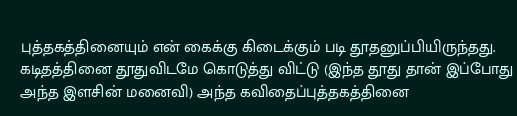புத்தகத்தினையும் என் கைக்கு கிடைக்கும் படி தூதனுப்பியிருந்தது. கடிதத்தினை தூதுவிடமே கொடுத்து விட்டு (இந்த தூது தான் இப்போது அந்த இளசின் மனைவி) அந்த கவிதைப்புத்தகத்தினை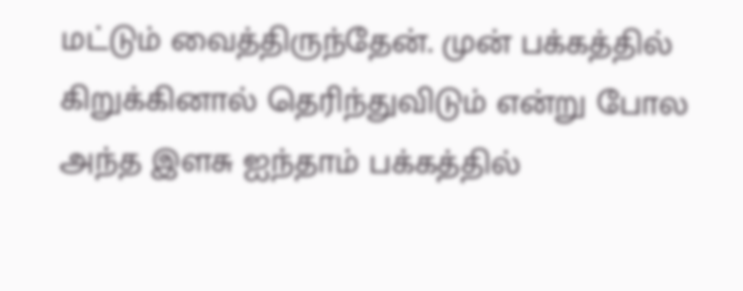மட்டும் வைத்திருந்தேன். முன் பக்கத்தில் கிறுக்கினால் தெரிந்துவிடும் என்று போல அந்த இளசு ஐந்தாம் பக்கத்தில்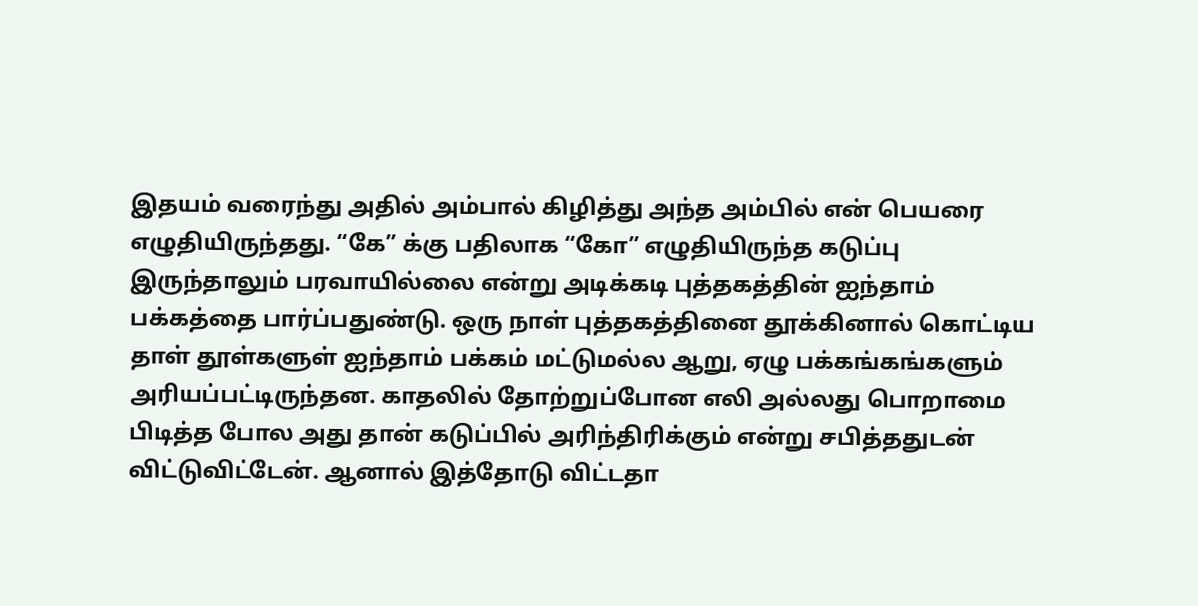இதயம் வரைந்து அதில் அம்பால் கிழித்து அந்த அம்பில் என் பெயரை எழுதியிருந்தது. “கே” க்கு பதிலாக “கோ” எழுதியிருந்த கடுப்பு இருந்தாலும் பரவாயில்லை என்று அடிக்கடி புத்தகத்தின் ஐந்தாம் பக்கத்தை பார்ப்பதுண்டு. ஒரு நாள் புத்தகத்தினை தூக்கினால் கொட்டிய தாள் தூள்களுள் ஐந்தாம் பக்கம் மட்டுமல்ல ஆறு, ஏழு பக்கங்கங்களும் அரியப்பட்டிருந்தன. காதலில் தோற்றுப்போன எலி அல்லது பொறாமை பிடித்த போல அது தான் கடுப்பில் அரிந்திரிக்கும் என்று சபித்ததுடன் விட்டுவிட்டேன். ஆனால் இத்தோடு விட்டதா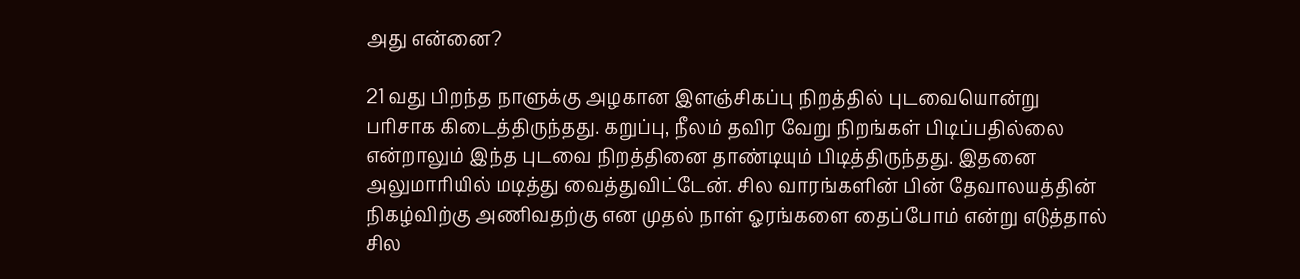அது என்னை?

21 வது பிறந்த நாளுக்கு அழகான இளஞ்சிகப்பு நிறத்தில் புடவையொன்று பரிசாக கிடைத்திருந்தது. கறுப்பு, நீலம் தவிர வேறு நிறங்கள் பிடிப்பதில்லை என்றாலும் இந்த புடவை நிறத்தினை தாண்டியும் பிடித்திருந்தது. இதனை அலுமாரியில் மடித்து வைத்துவிட்டேன். சில வாரங்களின் பின் தேவாலயத்தின் நிகழ்விற்கு அணிவதற்கு என முதல் நாள் ஓரங்களை தைப்போம் என்று எடுத்தால் சில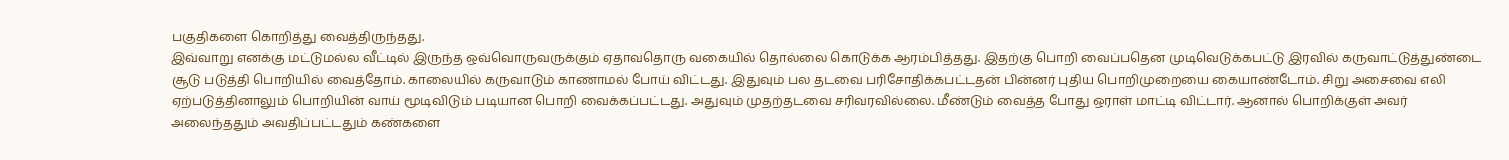பகுதிகளை கொறித்து வைத்திருந்தது.
இவ்வாறு எனக்கு மட்டுமல்ல வீட்டில் இருந்த ஒவ்வொருவருக்கும் ஏதாவதொரு வகையில் தொல்லை கொடுக்க ஆரம்பித்தது. இதற்கு பொறி வைப்பதென முடிவெடுக்கபட்டு இரவில் கருவாட்டுத்துண்டை சூடு படுத்தி பொறியில் வைத்தோம். காலையில் கருவாடும் காணாமல் போய் விட்டது. இதுவும் பல தடவை பரிசோதிக்கபட்டதன் பின்னர் புதிய பொறிமுறையை கையாண்டோம். சிறு அசைவை எலி ஏற்படுத்தினாலும் பொறியின் வாய் மூடிவிடும் படியான பொறி வைக்கப்பட்டது. அதுவும் முதற்தடவை சரிவரவில்லை. மீண்டும் வைத்த போது ஒராள் மாட்டி விட்டார். ஆனால் பொறிக்குள் அவர் அலைந்ததும் அவதிப்பட்டதும் கண்களை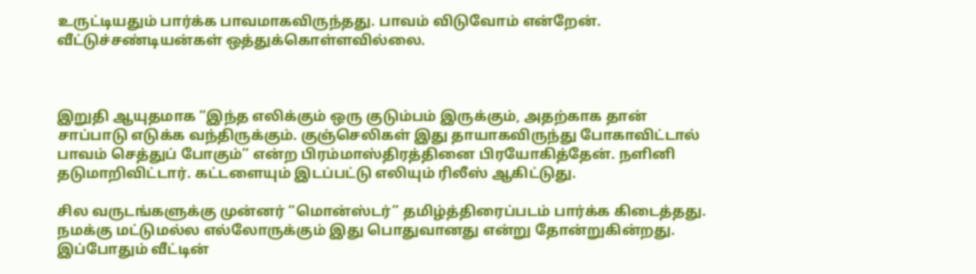உருட்டியதும் பார்க்க பாவமாகவிருந்தது. பாவம் விடுவோம் என்றேன். வீட்டுச்சண்டியன்கள் ஒத்துக்கொள்ளவில்லை.



இறுதி ஆயுதமாக “இந்த எலிக்கும் ஒரு குடும்பம் இருக்கும், அதற்காக தான் சாப்பாடு எடுக்க வந்திருக்கும். குஞ்செலிகள் இது தாயாகவிருந்து போகாவிட்டால் பாவம் செத்துப் போகும்” என்ற பிரம்மாஸ்திரத்தினை பிரயோகித்தேன். நளினி தடுமாறிவிட்டார். கட்டளையும் இடப்பட்டு எலியும் ரிலீஸ் ஆகிட்டுது.

சில வருடங்களுக்கு முன்னர் “மொன்ஸ்டர்” தமிழ்த்திரைப்படம் பார்க்க கிடைத்தது. நமக்கு மட்டுமல்ல எல்லோருக்கும் இது பொதுவானது என்று தோன்றுகின்றது. இப்போதும் வீட்டின்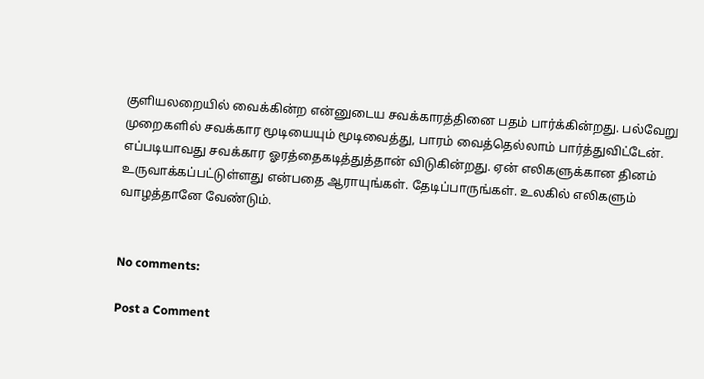குளியலறையில் வைக்கின்ற என்னுடைய சவக்காரத்தினை பதம் பார்க்கின்றது. பல்வேறு முறைகளில் சவக்கார மூடியையும் மூடிவைத்து, பாரம் வைத்தெல்லாம் பார்த்துவிட்டேன். எப்படியாவது சவக்கார ஓரத்தைகடித்துத்தான் விடுகின்றது. ஏன் எலிகளுக்கான தினம் உருவாக்கப்பட்டுள்ளது என்பதை ஆராயுங்கள். தேடிப்பாருங்கள். உலகில் எலிகளும் வாழத்தானே வேண்டும்.


No comments:

Post a Comment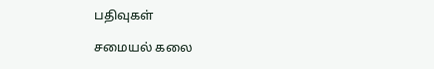பதிவுகள்

சமையல் கலை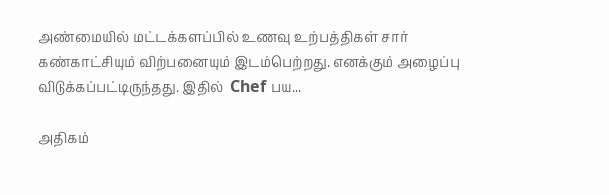அண்மையில் மட்டக்களப்பில் உணவு உற்பத்திகள் சார் கண்காட்சியும் விற்பனையும் இடம்பெற்றது. எனக்கும் அழைப்பு விடுக்கப்பட்டிருந்தது. இதில்  Chef பய...

அதிகம்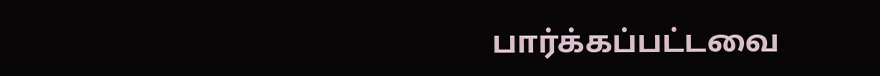பார்க்கப்பட்டவை